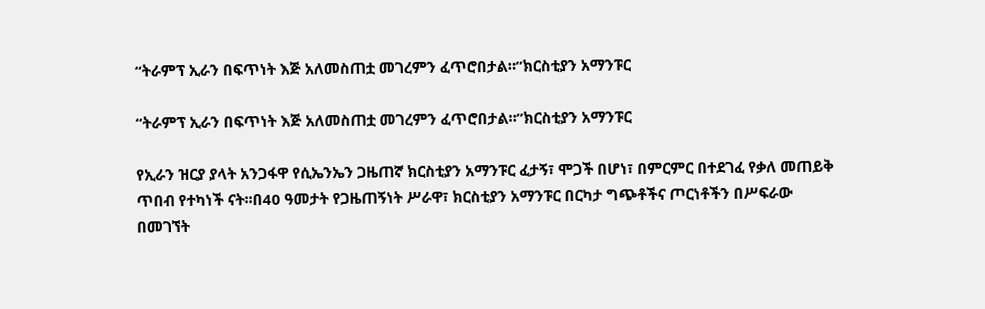“ትራምፕ ኢራን በፍጥነት እጅ አለመስጠቷ መገረምን ፈጥሮበታል።”ክርስቲያን አማንፑር

“ትራምፕ ኢራን በፍጥነት እጅ አለመስጠቷ መገረምን ፈጥሮበታል።”ክርስቲያን አማንፑር

የኢራን ዝርያ ያላት አንጋፋዋ የሲኤንኤን ጋዜጠኛ ክርስቲያን አማንፑር ፈታኝ፣ ሞጋች በሆነ፣ በምርምር በተደገፈ የቃለ መጠይቅ ጥበብ የተካነች ናት፡፡በ40 ዓመታት የጋዜጠኝነት ሥራዋ፣ ክርስቲያን አማንፑር በርካታ ግጭቶችና ጦርነቶችን በሥፍራው በመገኘት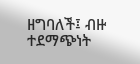ዘግባለች፤ ብዙ ተደማጭነት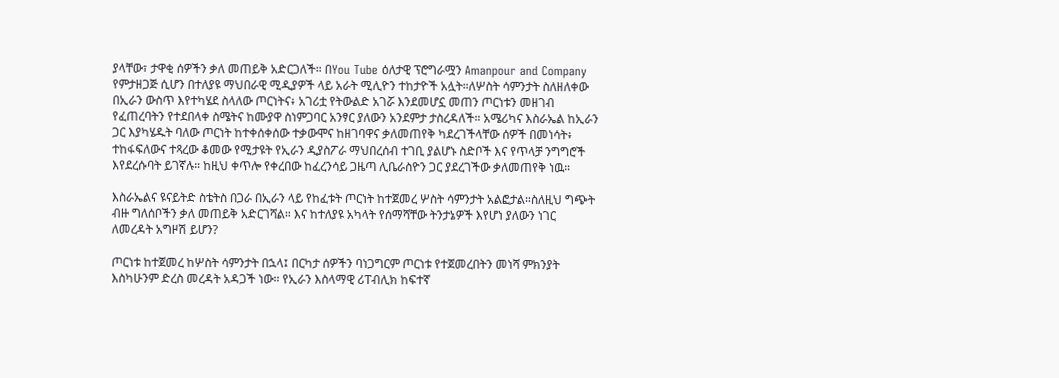ያላቸው፣ ታዋቂ ሰዎችን ቃለ መጠይቅ አድርጋለች። በYou Tube ዕለታዊ ፕሮግራሟን Amanpour and Company የምታዘጋጅ ሲሆን በተለያዩ ማህበራዊ ሚዲያዎች ላይ አራት ሚሊዮን ተከታዮች አሏት።ለሦስት ሳምንታት ስለዘለቀው በኢራን ውስጥ እየተካሄደ ስላለው ጦርነትና፥ አገሪቷ የትውልድ አገሯ እንደመሆኗ መጠን ጦርነቱን መዘገብ የፈጠረባትን የተደበላቀ ስሜትና ከሙያዋ ስነምጋባር አንፃር ያለውን አንደምታ ታስረዳለች። አሜሪካና እስራኤል ከኢራን ጋር እያካሄዱት ባለው ጦርነት ከተቀሰቀሰው ተቃውሞና ከዘገባዋና ቃለመጠየቅ ካደረገችላቸው ሰዎች በመነሳት፥ ተከፋፍለውና ተጻረው ቆመው የሚታዩት የኢራን ዲያስፖራ ማህበረሰብ ተገቢ ያልሆኑ ስድቦች እና የጥላቻ ንግግሮች እየደረሱባት ይገኛሉ። ከዚህ ቀጥሎ የቀረበው ከፈረንሳይ ጋዜጣ ሊቤራስዮን ጋር ያደረገችው ቃለመጠየቅ ነዉ።

እስራኤልና ዩናይትድ ስቴትስ በጋራ በኢራን ላይ የከፈቱት ጦርነት ከተጀመረ ሦስት ሳምንታት አልፎታል።ስለዚህ ግጭት ብዙ ግለሰቦችን ቃለ መጠይቅ አድርገሻል። እና ከተለያዩ አካላት የሰማሻቸው ትንታኔዎች እየሆነ ያለውን ነገር ለመረዳት አግዞሽ ይሆን?

ጦርነቱ ከተጀመረ ከሦስት ሳምንታት በኋላ፤ በርካታ ሰዎችን ባነጋግርም ጦርነቱ የተጀመረበትን መነሻ ምክንያት እስካሁንም ድረስ መረዳት አዳጋች ነው። የኢራን እስላማዊ ሪፐብሊክ ከፍተኛ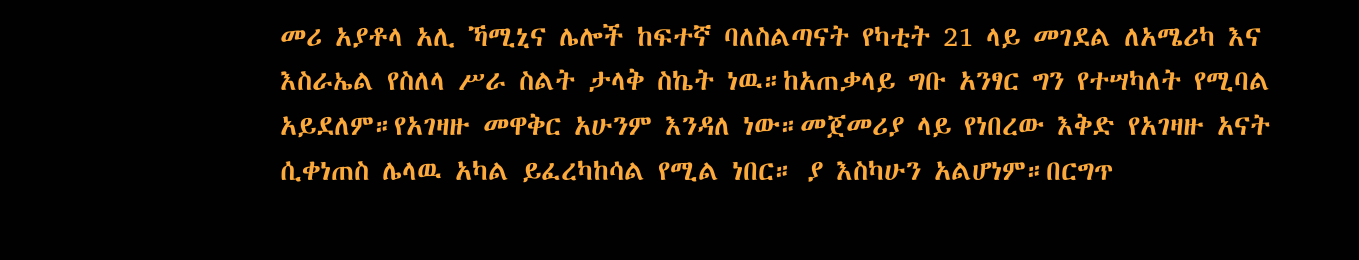መሪ አያቶላ አሊ ኻሚኒና ሌሎች ከፍተኛ ባለስልጣናት የካቲት 21 ላይ መገደል ለአሜሪካ እና እስራኤል የስለላ ሥራ ስልት ታላቅ ስኬት ነዉ።ከአጠቃላይ ግቡ አንፃር ግን የተሣካለት የሚባል አይደለም።የአገዛዙ መዋቅር አሁንም እንዳለ ነው።መጀመሪያ ላይ የነበረው እቅድ የአገዛዙ አናት ሲቀነጠስ ሌላዉ አካል ይፈረካከሳል የሚል ነበር። ያ እስካሁን አልሆነም።በርግጥ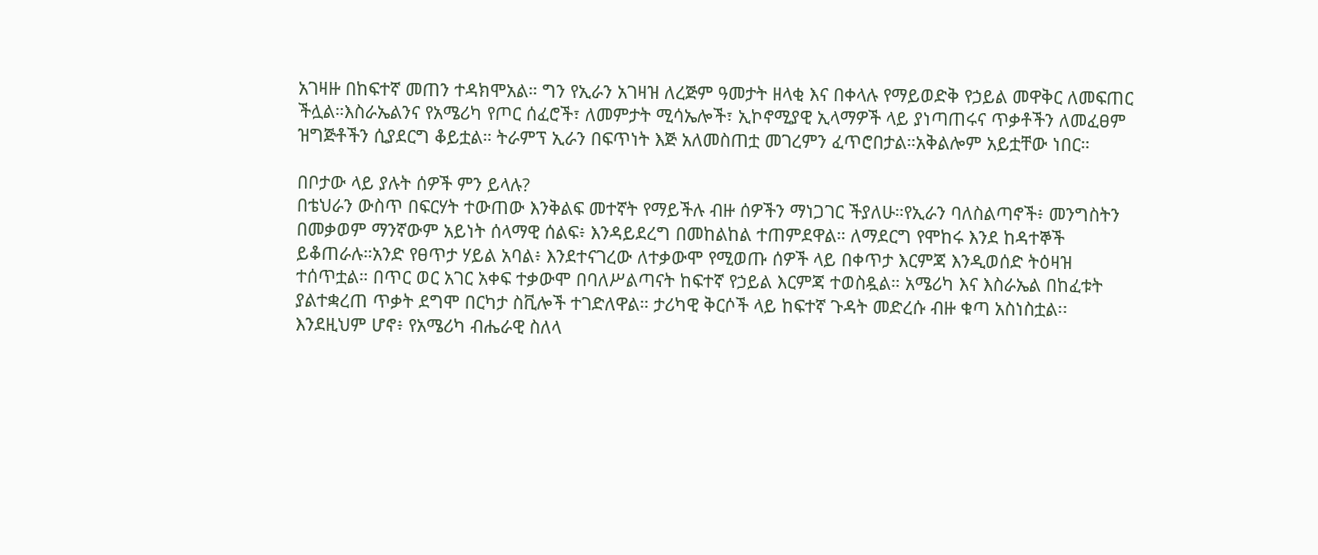አገዛዙ በከፍተኛ መጠን ተዳክሞአል። ግን የኢራን አገዛዝ ለረጅም ዓመታት ዘላቂ እና በቀላሉ የማይወድቅ የኃይል መዋቅር ለመፍጠር ችሏል።እስራኤልንና የአሜሪካ የጦር ሰፈሮች፣ ለመምታት ሚሳኤሎች፣ ኢኮኖሚያዊ ኢላማዎች ላይ ያነጣጠሩና ጥቃቶችን ለመፈፀም ዝግጅቶችን ሲያደርግ ቆይቷል። ትራምፕ ኢራን በፍጥነት እጅ አለመስጠቷ መገረምን ፈጥሮበታል።አቅልሎም አይቷቸው ነበር።

በቦታው ላይ ያሉት ሰዎች ምን ይላሉ?
በቴህራን ውስጥ በፍርሃት ተውጠው እንቅልፍ መተኛት የማይችሉ ብዙ ሰዎችን ማነጋገር ችያለሁ።የኢራን ባለስልጣኖች፥ መንግስትን በመቃወም ማንኛውም አይነት ሰላማዊ ሰልፍ፥ እንዳይደረግ በመከልከል ተጠምደዋል። ለማደርግ የሞከሩ እንደ ከዳተኞች ይቆጠራሉ።አንድ የፀጥታ ሃይል አባል፥ እንደተናገረው ለተቃውሞ የሚወጡ ሰዎች ላይ በቀጥታ እርምጃ እንዲወሰድ ትዕዛዝ ተሰጥቷል። በጥር ወር አገር አቀፍ ተቃውሞ በባለሥልጣናት ከፍተኛ የኃይል እርምጃ ተወስዷል። አሜሪካ እና እስራኤል በከፈቱት ያልተቋረጠ ጥቃት ደግሞ በርካታ ስቪሎች ተገድለዋል። ታሪካዊ ቅርሶች ላይ ከፍተኛ ጉዳት መድረሱ ብዙ ቁጣ አስነስቷል፡፡እንደዚህም ሆኖ፥ የአሜሪካ ብሔራዊ ስለላ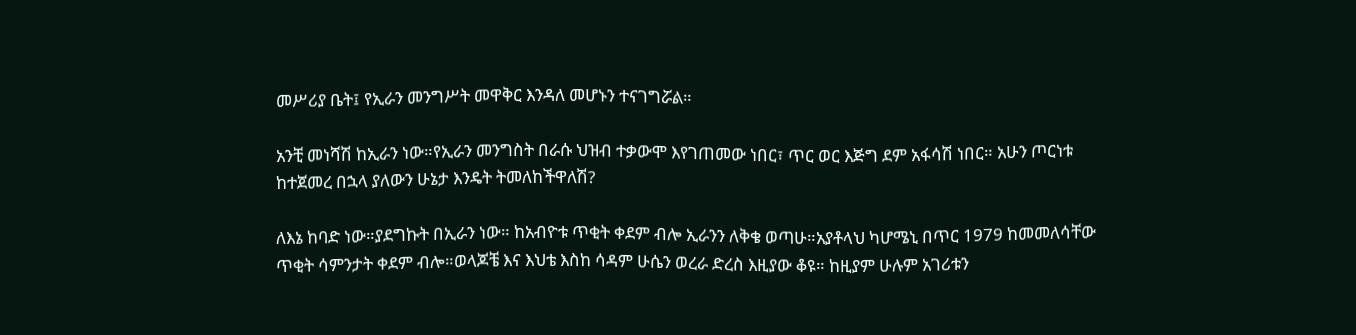መሥሪያ ቤት፤ የኢራን መንግሥት መዋቅር እንዳለ መሆኑን ተናገግሯል።

አንቺ መነሻሽ ከኢራን ነው።የኢራን መንግስት በራሱ ህዝብ ተቃውሞ እየገጠመው ነበር፣ ጥር ወር እጅግ ደም አፋሳሽ ነበር። አሁን ጦርነቱ ከተጀመረ በኋላ ያለውን ሁኔታ እንዴት ትመለከችዋለሽ?

ለእኔ ከባድ ነው።ያደግኩት በኢራን ነው። ከአብዮቱ ጥቂት ቀደም ብሎ ኢራንን ለቅቄ ወጣሁ።አያቶላህ ካሆሜኒ በጥር 1979 ከመመለሳቸው ጥቂት ሳምንታት ቀደም ብሎ።ወላጆቼ እና እህቴ እስከ ሳዳም ሁሴን ወረራ ድረስ እዚያው ቆዩ። ከዚያም ሁሉም አገሪቱን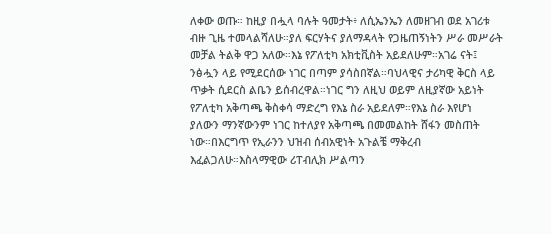ለቀው ወጡ። ከዚያ በሗላ ባሉት ዓመታት፥ ለሲኤንኤን ለመዘገብ ወደ አገሪቱ ብዙ ጊዜ ተመላልሻለሁ።ያለ ፍርሃትና ያለማዳላት የጋዜጠኝነትን ሥራ መሥራት መቻል ትልቅ ዋጋ አለው።እኔ የፖለቲካ አክቲቪስት አይደለሁም።አገሬ ናት፤ ንፅሗን ላይ የሚደርሰው ነገር በጣም ያሳስበኛል።ባህላዊና ታሪካዊ ቅርስ ላይ ጥቃት ሲደርስ ልቤን ይሰብረዋል።ነገር ግን ለዚህ ወይም ለዚያኛው አይነት የፖለቲካ አቅጣጫ ቅስቀሳ ማድረግ የእኔ ስራ አይደለም።የእኔ ስራ እየሆነ ያለውን ማንኛውንም ነገር ከተለያየ አቅጣጫ በመመልከት ሸፋን መስጠት ነው።በእርግጥ የኢራንን ህዝብ ሰብአዊነት አጉልቼ ማቅረብ እፈልጋለሁ።እስላማዊው ሪፐብሊክ ሥልጣን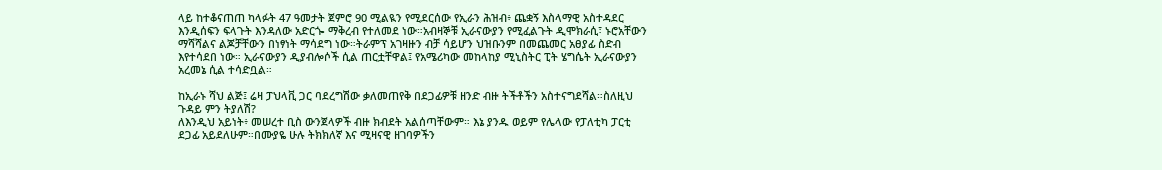ላይ ከተቆናጠጠ ካላፉት 47 ዓመታት ጀምሮ 90 ሚልዪን የሚደርሰው የኢራን ሕዝብ፥ ጨቋኝ እስላማዊ አስተዳደር እንዲሰፍን ፍላጉት እንዳለው አድርጐ ማቅረብ የተለመደ ነው።አብዛኞቹ ኢራናውያን የሚፈልጉት ዲሞክራሲ፣ ኑሮአቸውን ማሻሻልና ልጆቻቸውን በነፃነት ማሳደግ ነው።ትራምፕ አገዛዙን ብቻ ሳይሆን ህዝቡንም በመጨመር አፀያፊ ስድብ እየተሳደበ ነው። ኢራናውያን ዲያብሎሶች ሲል ጠርቷቸዋል፤ የአሜሪካው መከላከያ ሚኒስትር ፒት ሄግሴት ኢራናውያን አረመኔ ሲል ተሳድቧል።

ከኢራኑ ሻህ ልጅ፤ ሬዛ ፓህላቪ ጋር ባደረግሽው ቃለመጠየቅ በደጋፊዎቹ ዘንድ ብዙ ትችቶችን አስተናግደሻል።ስለዚህ ጉዳይ ምን ትያለሽ?
ለእንዲህ አይነት፥ መሠረተ ቢስ ውንጀላዎች ብዙ ክብደት አልሰጣቸውም። እኔ ያንዱ ወይም የሌላው የፓለቲካ ፓርቲ ደጋፊ አይደለሁም።በሙያዬ ሁሉ ትክክለኛ እና ሚዛናዊ ዘገባዎችን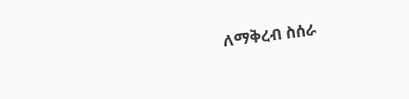ለማቅረብ ስሰራ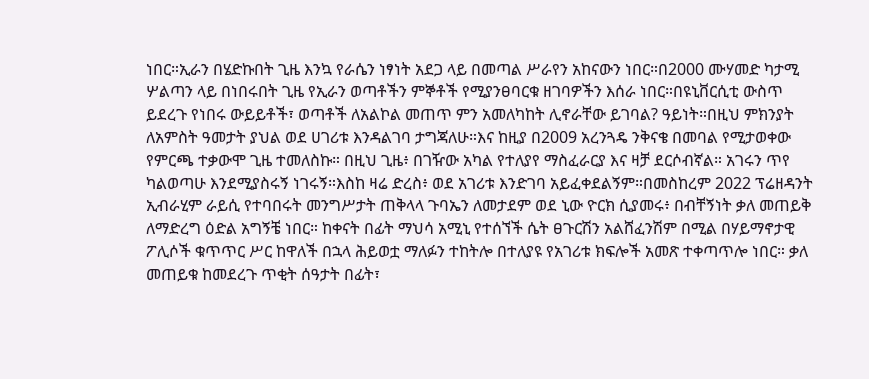ነበር።ኢራን በሄድኩበት ጊዜ እንኳ የራሴን ነፃነት አደጋ ላይ በመጣል ሥራየን አከናውን ነበር።በ2000 ሙሃመድ ካታሚ ሦልጣን ላይ በነበሩበት ጊዜ የኢራን ወጣቶችን ምኞቶች የሚያንፀባርቁ ዘገባዎችን እሰራ ነበር።በዩኒቨርሲቲ ውስጥ ይደረጉ የነበሩ ውይይቶች፣ ወጣቶች ለአልኮል መጠጥ ምን አመለካከት ሊኖራቸው ይገባል? ዓይነት።በዚህ ምክንያት ለአምስት ዓመታት ያህል ወደ ሀገሪቱ እንዳልገባ ታግጃለሁ።እና ከዚያ በ2009 አረንጓዴ ንቅናቄ በመባል የሚታወቀው የምርጫ ተቃውሞ ጊዜ ተመለስኩ። በዚህ ጊዜ፥ በገዥው አካል የተለያየ ማስፈራርያ እና ዛቻ ደርሶብኛል። አገሩን ጥየ ካልወጣሁ እንደሚያስሩኝ ነገሩኝ።እስከ ዛሬ ድረስ፥ ወደ አገሪቱ እንድገባ አይፈቀደልኝም።በመስከረም 2022 ፕሬዘዳንት ኢብራሂም ራይሲ የተባበሩት መንግሥታት ጠቅላላ ጉባኤን ለመታደም ወደ ኒው ዮርክ ሲያመሩ፥ በብቸኝነት ቃለ መጠይቅ ለማድረግ ዕድል አግኝቼ ነበር። ከቀናት በፊት ማህሳ አሚኒ የተሰኘች ሴት ፀጉርሽን አልሸፈንሽም በሚል በሃይማኖታዊ ፖሊሶች ቁጥጥር ሥር ከዋለች በኋላ ሕይወቷ ማለፉን ተከትሎ በተለያዩ የአገሪቱ ክፍሎች አመጽ ተቀጣጥሎ ነበር። ቃለ መጠይቁ ከመደረጉ ጥቂት ሰዓታት በፊት፣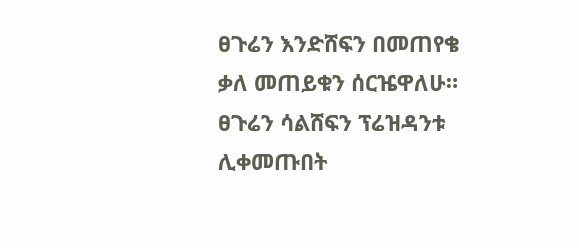ፀጉሬን እንድሸፍን በመጠየቄ ቃለ መጠይቁን ሰርዤዋለሁ። ፀጉሬን ሳልሸፍን ፕሬዝዳንቱ ሊቀመጡበት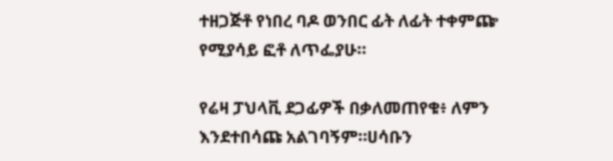ተዘጋጅቶ የነበረ ባዶ ወንበር ፊት ለፊት ተቀምጬ የሚያሳይ ፎቶ ለጥፌያሁ።

የሬዛ ፓህላቪ ደጋፊዎች በቃለመጠየቁ፥ ለምን እንደተበሳጩ አልገባኝም።ሀሳቡን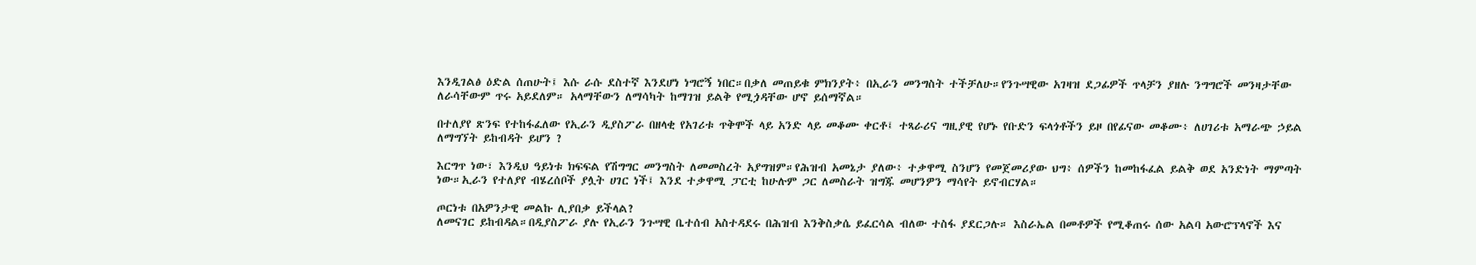እንዲገልፅ ዕድል ሰጠሁት፤ እሱ ራሱ ደስተኛ እንደሆነ ነግሮኝ ነበር።በቃለ መጠይቁ ምክንያት፥ በኢራን መንግስት ተችቻለሁ።የንጉሣዊው አገዛዝ ደጋፊዎች ጥላቻን ያዘሉ ንግግሮች መንዛታቸው ለራሳቸውም ጥሩ አይደለም። አላማቸውን ለማሳካት ከማገዝ ይልቅ የሚጏዳቸው ሆኖ ይሰማኛል።

በተለያየ ጽንፍ የተከፋፈለው የኢራን ዲያስፖራ በዘላቂ የአገሪቱ ጥቅሞች ላይ አንድ ላይ መቆሙ ቀርቶ፤ ተጻራሪና ግዚያዊ የሆኑ የቡድን ፍላጎቶችን ይዞ በየፊናው መቆሙ፥ ለሀገሪቱ አማራጭ ኃይል ለማግኘት ይከብዳት ይሆን ?

እርግጥ ነው፣ እንዲህ ዓይነቱ ክፍፍል የሽግግር መንግስት ለመመስረት አያግዝም።የሕዝብ አመኔታ ያለው፥ ተቃዋሚ ስንሆን የመጀመሪያው ህግ፥ ሰዎችን ከመከፋፈል ይልቅ ወደ አንድነት ማምጣት ነው።ኢራን የተለያየ ብሄረሰቦች ያሏት ሀገር ነች፤ እንደ ተቃዋሚ ፓርቲ ከሁሉም ጋር ለመስራት ዝግጁ መሆንዎን ማሳየት ይኖብርሃል።

ጦርነቱ በአዎንታዊ መልኩ ሊያበቃ ይችላል?
ለመናገር ይከብዳል።በዲያስፖራ ያሉ የኢራን ንጉሣዊ ቤተሰብ አስተዳደሩ በሕዝብ እንቅስቃሴ ይፈርሳል ብለው ተስፋ ያደርጋሉ። እስራኤል በመቶዎች የሚቆጠሩ ሰው አልባ አውሮፕላኖች እና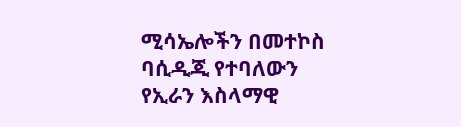ሚሳኤሎችን በመተኮስ ባሲዲጂ የተባለውን የኢራን እስላማዊ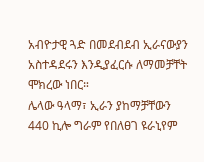አብዮታዊ ጓድ በመደብደብ ኢራናውያን አስተዳደሩን እንዲያፈርሱ ለማመቻቸት ሞክረው ነበር።
ሌላው ዓላማ፣ ኢራን ያከማቻቸውን 440 ኪሎ ግራም የበለፀገ ዩራኒየም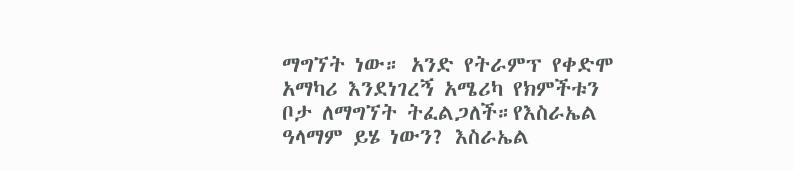ማግኘት ነው። አንድ የትራምፕ የቀድሞ አማካሪ እንደነገረኝ አሜሪካ የክምችቱን ቦታ ለማግኘት ትፈልጋለች።የእስራኤል ዓላማም ይሄ ነውን? እስራኤል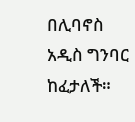በሊባኖስ አዲስ ግንባር ከፈታለች።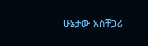ሁኔታው አስቸጋሪ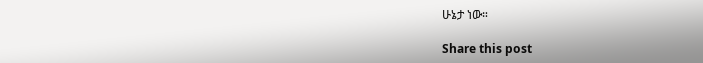ሁኔታ ነው።

Share this post